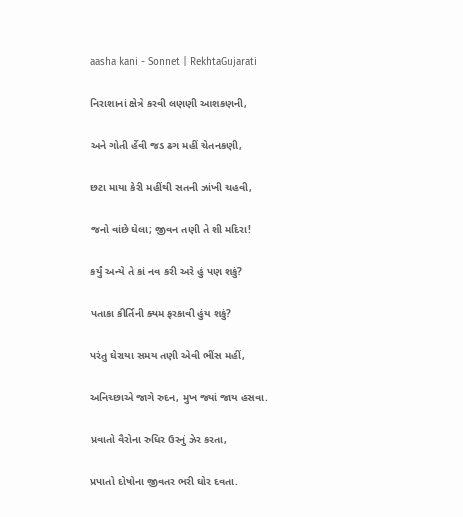aasha kani - Sonnet | RekhtaGujarati

નિરાશાનાં ક્ષેત્રે કરવી લણણી આશકણની,

અને ગોતી ર્હેવી જડ ઢગ મહીં ચેતનકણી,

છટા માયા કેરી મહીંથી સતની ઝાંખી ચહવી,

જનો વાંછે ઘેલા; જીવન તણી તે શી મદિરા!

કર્યું અન્યે તે કાં નવ કરી અરે હું પણ શકું?

પતાકા કીર્તિની ક્યમ ફરકાવી હુંય શકું?

પરંતુ ઘેરાયા સમય તણી એવી ભીંસ મહીં,

અનિચ્છાએ જાગે રુદન, મુખ જ્યાં જાય હસવા.

પ્રવાતો વૈરોના રુધિર ઉરનું ઝેર કરતા,

પ્રપાતો દોષોના જીવતર ભરી ઘોર દવતા.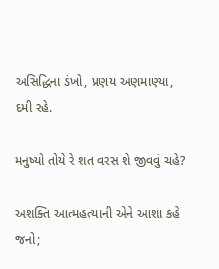અસિદ્ધિના ડંખો, પ્રણય અણમાણ્યા, દમી રહે.

મનુષ્યો તોયે રે શત વરસ શે જીવવું ચહે?

અશક્તિ આત્મહત્યાની એને આશા કહે જનો;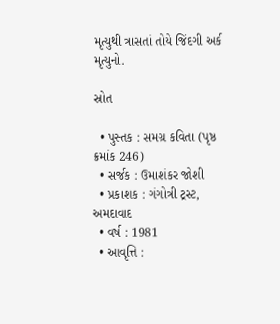મૃત્યુથી ત્રાસતાં તોયે જિંદગી અર્ક મૃત્યુનો.

સ્રોત

  • પુસ્તક : સમગ્ર કવિતા (પૃષ્ઠ ક્રમાંક 246)
  • સર્જક : ઉમાશંકર જોશી
  • પ્રકાશક : ગંગોત્રી ટ્રસ્ટ, અમદાવાદ
  • વર્ષ : 1981
  • આવૃત્તિ :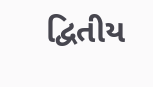દ્વિતીય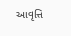આવૃત્તિ